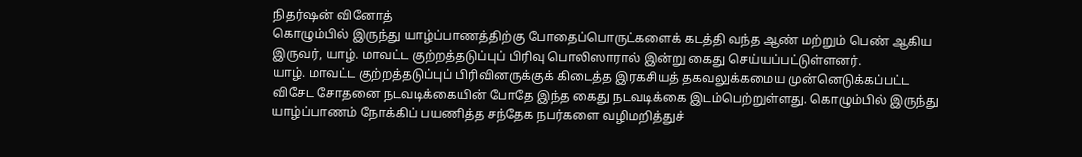நிதர்ஷன் வினோத்
கொழும்பில் இருந்து யாழ்ப்பாணத்திற்கு போதைப்பொருட்களைக் கடத்தி வந்த ஆண் மற்றும் பெண் ஆகிய இருவர், யாழ். மாவட்ட குற்றத்தடுப்புப் பிரிவு பொலிஸாரால் இன்று கைது செய்யப்பட்டுள்ளனர்.
யாழ். மாவட்ட குற்றத்தடுப்புப் பிரிவினருக்குக் கிடைத்த இரகசியத் தகவலுக்கமைய முன்னெடுக்கப்பட்ட விசேட சோதனை நடவடிக்கையின் போதே இந்த கைது நடவடிக்கை இடம்பெற்றுள்ளது. கொழும்பில் இருந்து யாழ்ப்பாணம் நோக்கிப் பயணித்த சந்தேக நபர்களை வழிமறித்துச்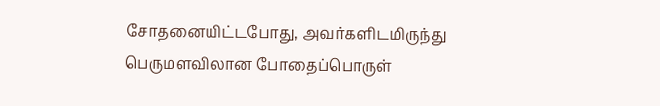சோதனையிட்டபோது, அவர்களிடமிருந்து பெருமளவிலான போதைப்பொருள்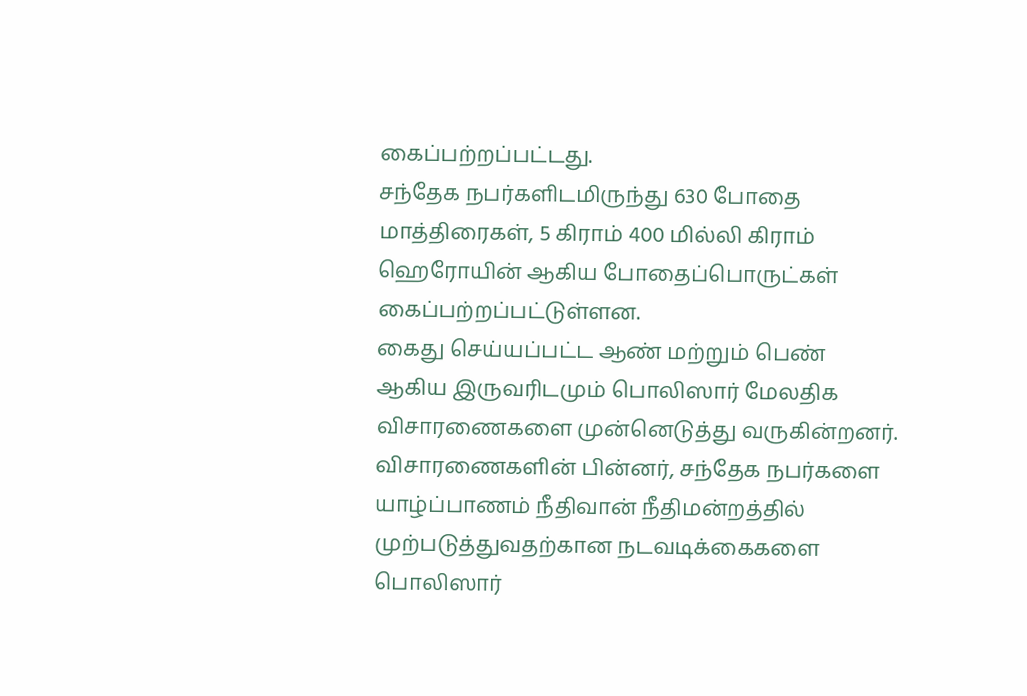கைப்பற்றப்பட்டது.
சந்தேக நபர்களிடமிருந்து 630 போதை மாத்திரைகள், 5 கிராம் 400 மில்லி கிராம் ஹெரோயின் ஆகிய போதைப்பொருட்கள் கைப்பற்றப்பட்டுள்ளன.
கைது செய்யப்பட்ட ஆண் மற்றும் பெண் ஆகிய இருவரிடமும் பொலிஸார் மேலதிக விசாரணைகளை முன்னெடுத்து வருகின்றனர். விசாரணைகளின் பின்னர், சந்தேக நபர்களை யாழ்ப்பாணம் நீதிவான் நீதிமன்றத்தில் முற்படுத்துவதற்கான நடவடிக்கைகளை பொலிஸார்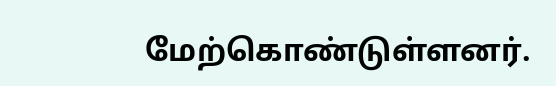மேற்கொண்டுள்ளனர்.